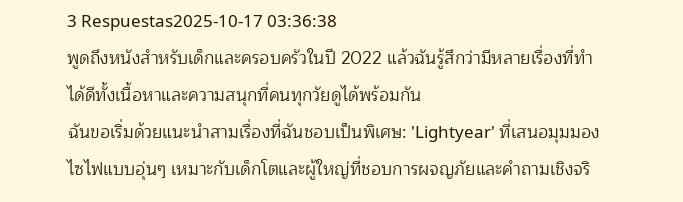3 Respuestas2025-10-17 03:36:38
พูดถึงหนังสำหรับเด็กและครอบครัวในปี 2022 แล้วฉันรู้สึกว่ามีหลายเรื่องที่ทำได้ดีทั้งเนื้อหาและความสนุกที่คนทุกวัยดูได้พร้อมกัน
ฉันขอเริ่มด้วยแนะนำสามเรื่องที่ฉันชอบเป็นพิเศษ: 'Lightyear' ที่เสนอมุมมองไซไฟแบบอุ่นๆ เหมาะกับเด็กโตและผู้ใหญ่ที่ชอบการผจญภัยและคำถามเชิงจริ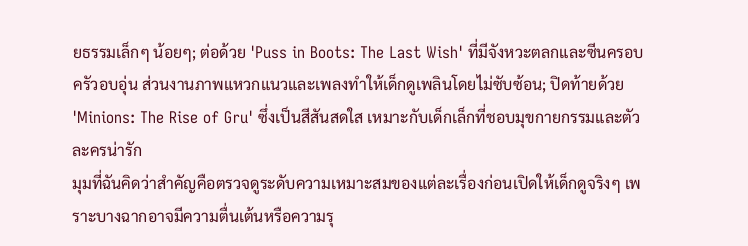ยธรรมเล็กๆ น้อยๆ; ต่อด้วย 'Puss in Boots: The Last Wish' ที่มีจังหวะตลกและซีนครอบครัวอบอุ่น ส่วนงานภาพแหวกแนวและเพลงทำให้เด็กดูเพลินโดยไม่ซับซ้อน; ปิดท้ายด้วย 'Minions: The Rise of Gru' ซึ่งเป็นสีสันสดใส เหมาะกับเด็กเล็กที่ชอบมุขกายกรรมและตัวละครน่ารัก
มุมที่ฉันคิดว่าสำคัญคือตรวจดูระดับความเหมาะสมของแต่ละเรื่องก่อนเปิดให้เด็กดูจริงๆ เพราะบางฉากอาจมีความตื่นเต้นหรือความรุ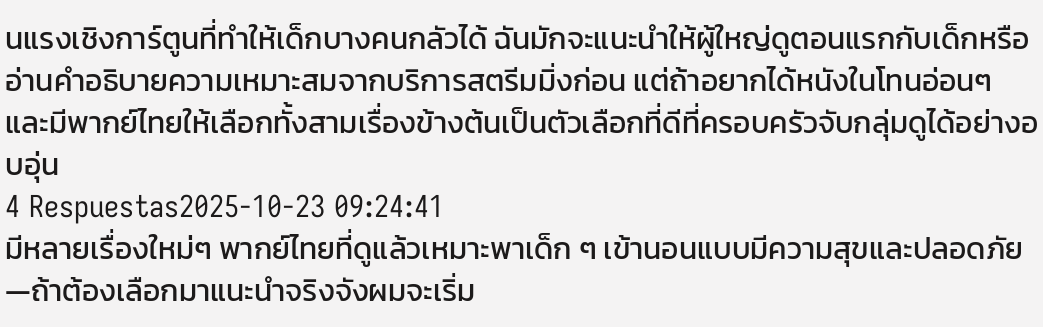นแรงเชิงการ์ตูนที่ทำให้เด็กบางคนกลัวได้ ฉันมักจะแนะนำให้ผู้ใหญ่ดูตอนแรกกับเด็กหรืออ่านคำอธิบายความเหมาะสมจากบริการสตรีมมิ่งก่อน แต่ถ้าอยากได้หนังในโทนอ่อนๆ และมีพากย์ไทยให้เลือกทั้งสามเรื่องข้างต้นเป็นตัวเลือกที่ดีที่ครอบครัวจับกลุ่มดูได้อย่างอบอุ่น
4 Respuestas2025-10-23 09:24:41
มีหลายเรื่องใหม่ๆ พากย์ไทยที่ดูแล้วเหมาะพาเด็ก ๆ เข้านอนแบบมีความสุขและปลอดภัย—ถ้าต้องเลือกมาแนะนำจริงจังผมจะเริ่ม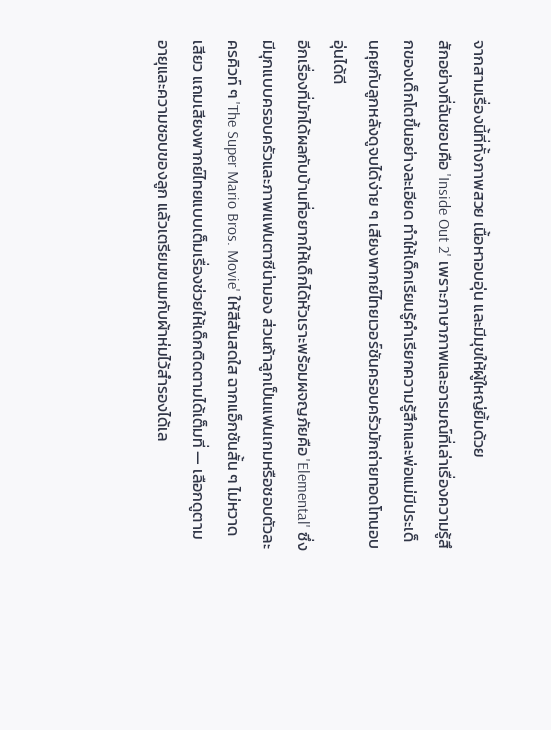จากสามเรื่องนี้ที่ทั้งภาพสวย เนื้อหาอบอุ่น และมีมุขให้ผู้ใหญ่ยิ้มด้วย
สักอย่างที่ฉันชอบคือ 'Inside Out 2' เพราะภาษาภาพและอารมณ์ที่เล่าเรื่องความรู้สึกของเด็กโตขึ้นอย่างละเอียด ทำให้เด็กเรียนรู้คำเรียกความรู้สึกและพ่อแม่มีประเด็นคุยกับลูกหลังดูจบได้ง่าย ๆ เสียงพากย์ไทยเวอร์ชันครอบครัวมักถ่ายทอดโทนอบอุ่นได้ดี
อีกเรื่องที่มักได้ผลกับบ้านที่อยากให้เด็กได้หัวเราะพร้อมผจญภัยคือ 'Elemental' ซึ่งมีมุกแบบครอบครัวและภาพแฟนตาซีน่ามอง ส่วนถ้าลูกเป็นแฟนเกมหรือชอบตัวละครคิวท์ ๆ 'The Super Mario Bros. Movie' ให้สีสันสดใส ฉากแอ็กชันสั้น ๆ ไม่หวาดเสียว แถมเสียงพากย์ไทยแบบเต็มเรื่องช่วยให้เด็กติดตามได้เต็มที่ — เลือกดูตามอายุและความชอบของลูก แล้วเตรียมขนมกับผ้าห่มไว้สำรองได้เล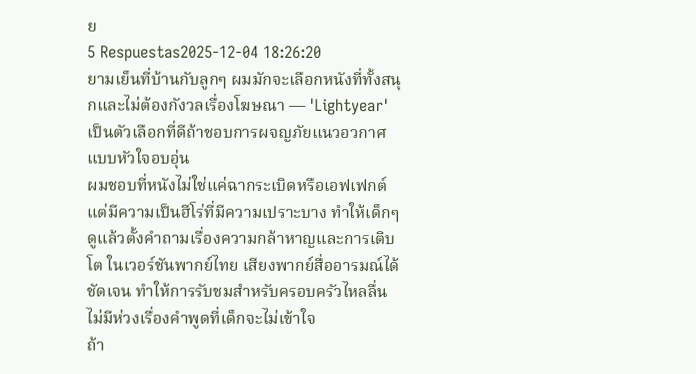ย
5 Respuestas2025-12-04 18:26:20
ยามเย็นที่บ้านกับลูกๆ ผมมักจะเลือกหนังที่ทั้งสนุกและไม่ต้องกังวลเรื่องโฆษณา — 'Lightyear' เป็นตัวเลือกที่ดีถ้าชอบการผจญภัยแนวอวกาศแบบหัวใจอบอุ่น
ผมชอบที่หนังไม่ใช่แค่ฉากระเบิดหรือเอฟเฟกต์ แต่มีความเป็นฮีโร่ที่มีความเปราะบาง ทำให้เด็กๆ ดูแล้วตั้งคำถามเรื่องความกล้าหาญและการเติบโต ในเวอร์ชันพากย์ไทย เสียงพากย์สื่ออารมณ์ได้ชัดเจน ทำให้การรับชมสำหรับครอบครัวไหลลื่น ไม่มีห่วงเรื่องคำพูดที่เด็กจะไม่เข้าใจ
ถ้า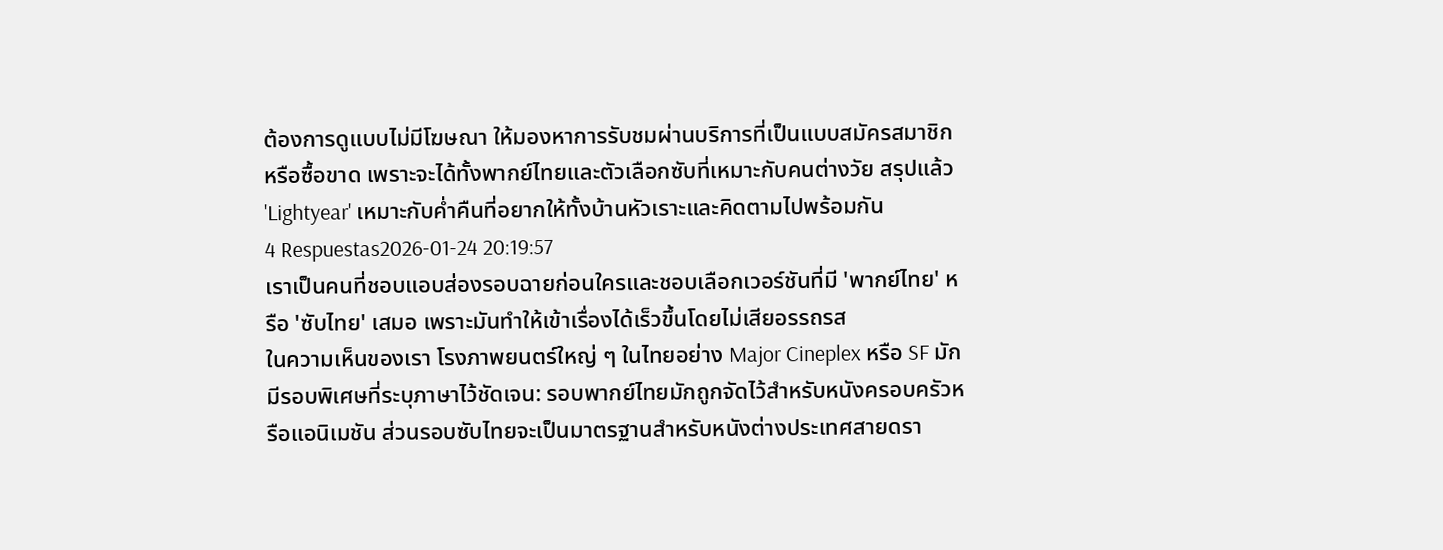ต้องการดูแบบไม่มีโฆษณา ให้มองหาการรับชมผ่านบริการที่เป็นแบบสมัครสมาชิกหรือซื้อขาด เพราะจะได้ทั้งพากย์ไทยและตัวเลือกซับที่เหมาะกับคนต่างวัย สรุปแล้ว 'Lightyear' เหมาะกับค่ำคืนที่อยากให้ทั้งบ้านหัวเราะและคิดตามไปพร้อมกัน
4 Respuestas2026-01-24 20:19:57
เราเป็นคนที่ชอบแอบส่องรอบฉายก่อนใครและชอบเลือกเวอร์ชันที่มี 'พากย์ไทย' หรือ 'ซับไทย' เสมอ เพราะมันทำให้เข้าเรื่องได้เร็วขึ้นโดยไม่เสียอรรถรส
ในความเห็นของเรา โรงภาพยนตร์ใหญ่ ๆ ในไทยอย่าง Major Cineplex หรือ SF มักมีรอบพิเศษที่ระบุภาษาไว้ชัดเจน: รอบพากย์ไทยมักถูกจัดไว้สำหรับหนังครอบครัวหรือแอนิเมชัน ส่วนรอบซับไทยจะเป็นมาตรฐานสำหรับหนังต่างประเทศสายดรา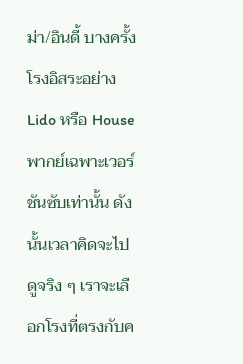ม่า/อินดี้ บางครั้งโรงอิสระอย่าง Lido หรือ House พากย์เฉพาะเวอร์ชันซับเท่านั้น ดังนั้นเวลาคิดจะไปดูจริง ๆ เราจะเลือกโรงที่ตรงกับค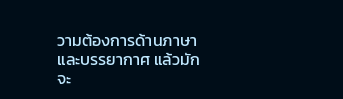วามต้องการด้านภาษาและบรรยากาศ แล้วมักจะ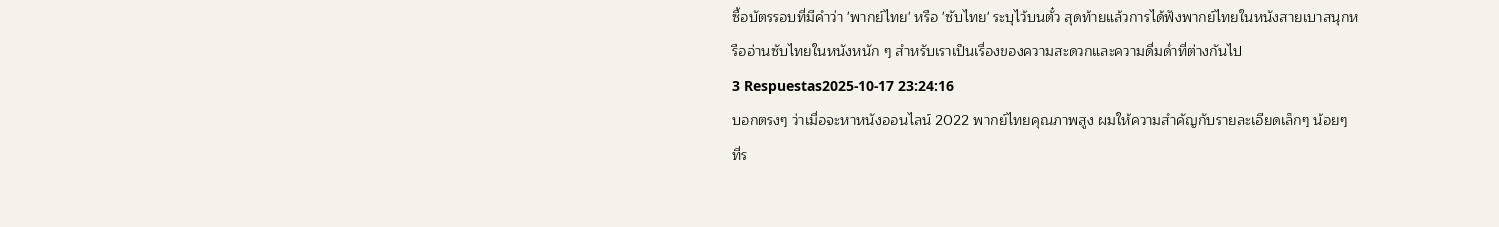ซื้อบัตรรอบที่มีคำว่า 'พากย์ไทย' หรือ 'ซับไทย' ระบุไว้บนตั๋ว สุดท้ายแล้วการได้ฟังพากย์ไทยในหนังสายเบาสนุกหรืออ่านซับไทยในหนังหนัก ๆ สำหรับเราเป็นเรื่องของความสะดวกและความดื่มด่ำที่ต่างกันไป
3 Respuestas2025-10-17 23:24:16
บอกตรงๆ ว่าเมื่อจะหาหนังออนไลน์ 2022 พากย์ไทยคุณภาพสูง ผมให้ความสำคัญกับรายละเอียดเล็กๆ น้อยๆ ที่ร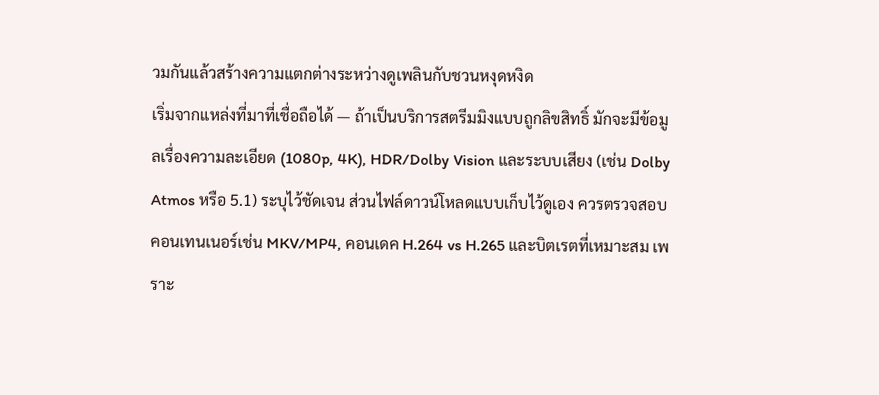วมกันแล้วสร้างความแตกต่างระหว่างดูเพลินกับชวนหงุดหงิด
เริ่มจากแหล่งที่มาที่เชื่อถือได้ — ถ้าเป็นบริการสตรีมมิงแบบถูกลิขสิทธิ์ มักจะมีข้อมูลเรื่องความละเอียด (1080p, 4K), HDR/Dolby Vision และระบบเสียง (เช่น Dolby Atmos หรือ 5.1) ระบุไว้ชัดเจน ส่วนไฟล์ดาวน์โหลดแบบเก็บไว้ดูเอง ควรตรวจสอบคอนเทนเนอร์เช่น MKV/MP4, คอนเดค H.264 vs H.265 และบิตเรตที่เหมาะสม เพราะ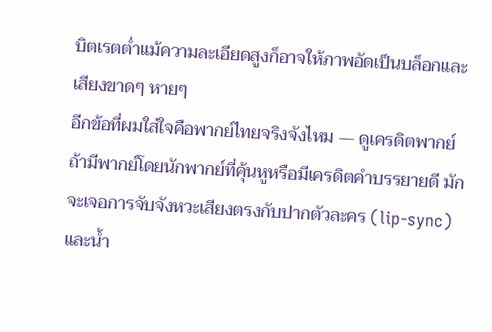บิตเรตต่ำแม้ความละเอียดสูงก็อาจให้ภาพอัดเป็นบล็อกและเสียงขาดๆ หายๆ
อีกข้อที่ผมใส่ใจคือพากย์ไทยจริงจังไหม — ดูเครดิตพากย์ ถ้ามีพากย์โดยนักพากย์ที่คุ้นหูหรือมีเครดิตคำบรรยายดี มักจะเจอการจับจังหวะเสียงตรงกับปากตัวละคร (lip-sync) และน้ำ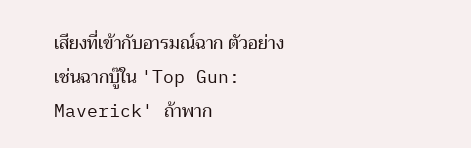เสียงที่เข้ากับอารมณ์ฉาก ตัวอย่างเช่นฉากบู๊ใน 'Top Gun: Maverick' ถ้าพาก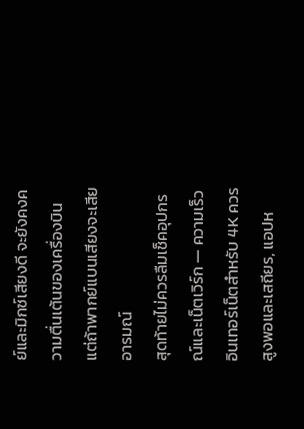ย์และมิกซ์เสียงดี จะยังคงความตื่นเต้นของเครื่องบิน แต่ถ้าพากย์แบนเสียงจะเสียอารมณ์
สุดท้ายไม่ควรลืมเช็คอุปกรณ์และเน็ตเวิร์ก — ความเร็วอินเทอร์เน็ตสำหรับ 4K ควรสูงพอและเสถียร, แอปห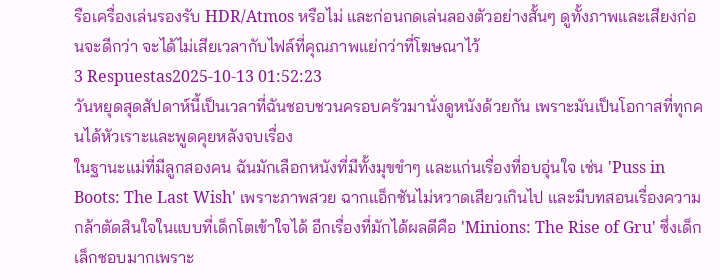รือเครื่องเล่นรองรับ HDR/Atmos หรือไม่ และก่อนกดเล่นลองตัวอย่างสั้นๆ ดูทั้งภาพและเสียงก่อนจะดีกว่า จะได้ไม่เสียเวลากับไฟล์ที่คุณภาพแย่กว่าที่โฆษณาไว้
3 Respuestas2025-10-13 01:52:23
วันหยุดสุดสัปดาห์นี้เป็นเวลาที่ฉันชอบชวนครอบครัวมานั่งดูหนังด้วยกัน เพราะมันเป็นโอกาสที่ทุกคนได้หัวเราะและพูดคุยหลังจบเรื่อง
ในฐานะแม่ที่มีลูกสองคน ฉันมักเลือกหนังที่มีทั้งมุขขำๆ และแก่นเรื่องที่อบอุ่นใจ เช่น 'Puss in Boots: The Last Wish' เพราะภาพสวย ฉากแอ็กชันไม่หวาดเสียวเกินไป และมีบทสอนเรื่องความกล้าตัดสินใจในแบบที่เด็กโตเข้าใจได้ อีกเรื่องที่มักได้ผลดีคือ 'Minions: The Rise of Gru' ซึ่งเด็กเล็กชอบมากเพราะ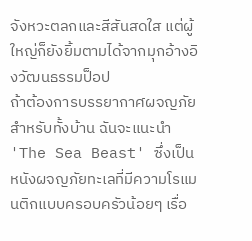จังหวะตลกและสีสันสดใส แต่ผู้ใหญ่ก็ยังยิ้มตามได้จากมุกอ้างอิงวัฒนธรรมป็อป
ถ้าต้องการบรรยากาศผจญภัยสำหรับทั้งบ้าน ฉันจะแนะนำ 'The Sea Beast' ซึ่งเป็นหนังผจญภัยทะเลที่มีความโรแมนติกแบบครอบครัวน้อยๆ เรื่อ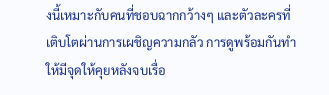งนี้เหมาะกับคนที่ชอบฉากกว้างๆ และตัวละครที่เติบโตผ่านการเผชิญความกลัว การดูพร้อมกันทำให้มีจุดให้คุยหลังจบเรื่อ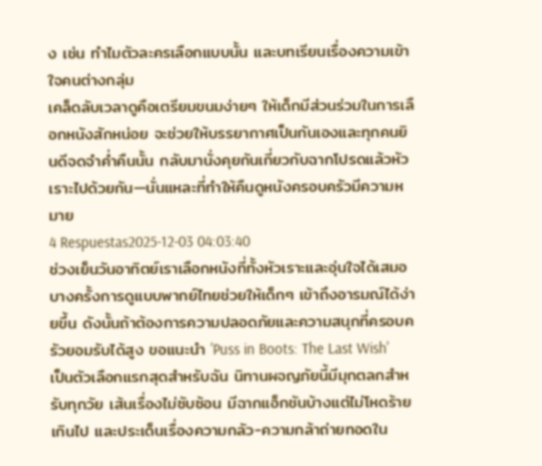ง เช่น ทำไมตัวละครเลือกแบบนั้น และบทเรียนเรื่องความเข้าใจคนต่างกลุ่ม
เคล็ดลับเวลาดูคือเตรียมขนมง่ายๆ ให้เด็กมีส่วนร่วมในการเลือกหนังสักหน่อย จะช่วยให้บรรยากาศเป็นกันเองและทุกคนยินดีจดจำค่ำคืนนั้น กลับมานั่งคุยกันเกี่ยวกับฉากโปรดแล้วหัวเราะไปด้วยกัน—นั่นแหละที่ทำให้คืนดูหนังครอบครัวมีความหมาย
4 Respuestas2025-12-03 04:03:40
ช่วงเย็นวันอาทิตย์เราเลือกหนังที่ทั้งหัวเราะและอุ่นใจได้เสมอ
บางครั้งการดูแบบพากย์ไทยช่วยให้เด็กๆ เข้าถึงอารมณ์ได้ง่ายขึ้น ดังนั้นถ้าต้องการความปลอดภัยและความสนุกที่ครอบครัวยอมรับได้สูง ขอแนะนำ 'Puss in Boots: The Last Wish' เป็นตัวเลือกแรกสุดสำหรับฉัน นิทานผจญภัยนี้มีมุกตลกสำหรับทุกวัย เส้นเรื่องไม่ซับซ้อน มีฉากแอ็กชันบ้างแต่ไม่โหดร้ายเกินไป และประเด็นเรื่องความกลัว-ความกล้าถ่ายทอดใน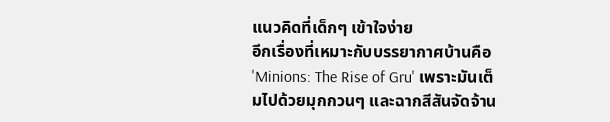แนวคิดที่เด็กๆ เข้าใจง่าย
อีกเรื่องที่เหมาะกับบรรยากาศบ้านคือ 'Minions: The Rise of Gru' เพราะมันเต็มไปด้วยมุกกวนๆ และฉากสีสันจัดจ้าน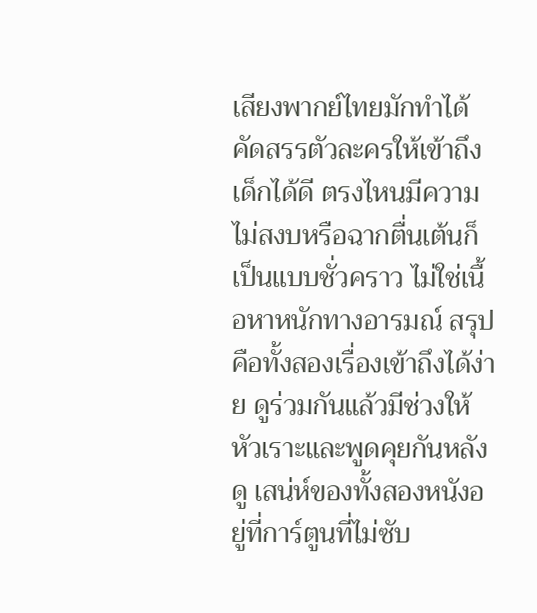เสียงพากย์ไทยมักทำได้คัดสรรตัวละครให้เข้าถึงเด็กได้ดี ตรงไหนมีความไม่สงบหรือฉากตื่นเต้นก็เป็นแบบชั่วคราว ไม่ใช่เนื้อหาหนักทางอารมณ์ สรุปคือทั้งสองเรื่องเข้าถึงได้ง่าย ดูร่วมกันแล้วมีช่วงให้หัวเราะและพูดคุยกันหลังดู เสน่ห์ของทั้งสองหนังอยู่ที่การ์ตูนที่ไม่ซับ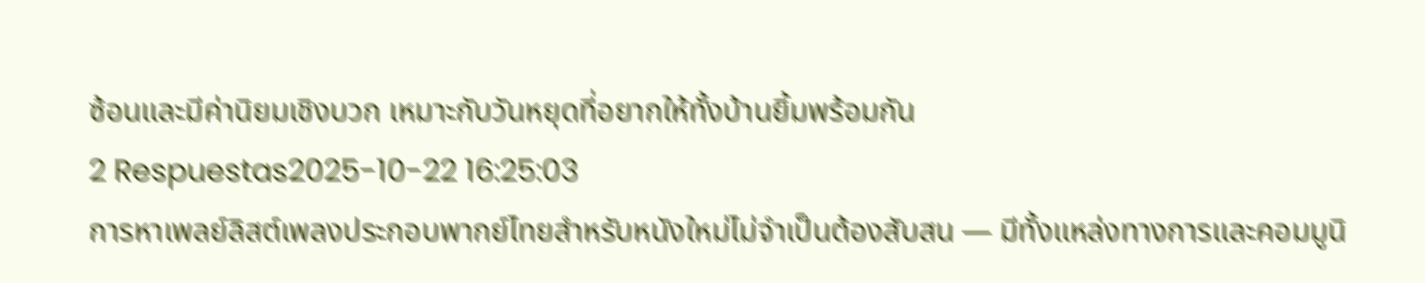ซ้อนและมีค่านิยมเชิงบวก เหมาะกับวันหยุดที่อยากให้ทั้งบ้านยิ้มพร้อมกัน
2 Respuestas2025-10-22 16:25:03
การหาเพลย์ลิสต์เพลงประกอบพากย์ไทยสำหรับหนังใหม่ไม่จำเป็นต้องสับสน — มีทั้งแหล่งทางการและคอมมูนิ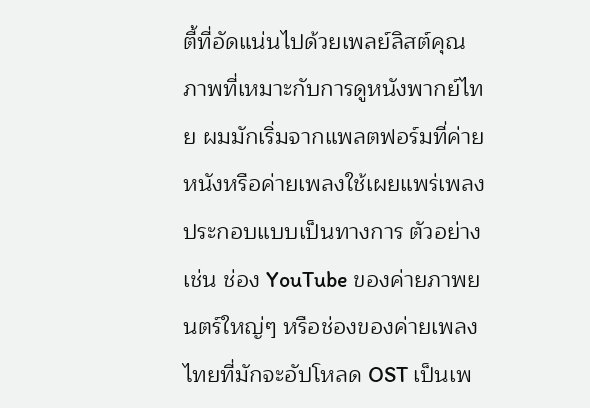ตี้ที่อัดแน่นไปด้วยเพลย์ลิสต์คุณภาพที่เหมาะกับการดูหนังพากย์ไทย ผมมักเริ่มจากแพลตฟอร์มที่ค่ายหนังหรือค่ายเพลงใช้เผยแพร่เพลงประกอบแบบเป็นทางการ ตัวอย่างเช่น ช่อง YouTube ของค่ายภาพยนตร์ใหญ่ๆ หรือช่องของค่ายเพลงไทยที่มักจะอัปโหลด OST เป็นเพ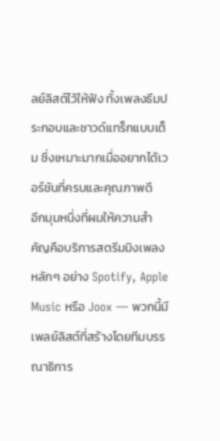ลย์ลิสต์ไว้ให้ฟัง ทั้งเพลงธีมประกอบและซาวด์แทร็กแบบเต็ม ซึ่งเหมาะมากเมื่ออยากได้เวอร์ชันที่ครบและคุณภาพดี
อีกมุมหนึ่งที่ผมให้ความสำคัญคือบริการสตรีมมิงเพลงหลักๆ อย่าง Spotify, Apple Music หรือ Joox — พวกนี้มีเพลย์ลิสต์ที่สร้างโดยทีมบรรณาธิการ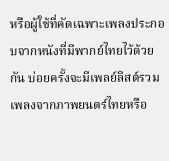หรือผู้ใช้ที่คัดเฉพาะเพลงประกอบจากหนังที่มีพากย์ไทยไว้ด้วยกัน บ่อยครั้งจะมีเพลย์ลิสต์รวมเพลงจากภาพยนตร์ไทยหรือ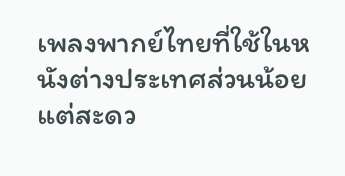เพลงพากย์ไทยที่ใช้ในหนังต่างประเทศส่วนน้อย แต่สะดว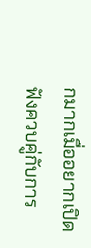กมากเมื่ออยากเปิดฟังควบคู่กับการ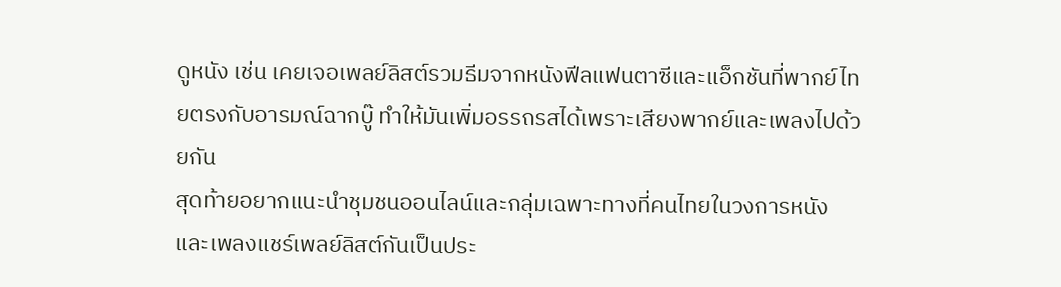ดูหนัง เช่น เคยเจอเพลย์ลิสต์รวมธีมจากหนังฟีลแฟนตาซีและแอ็กชันที่พากย์ไทยตรงกับอารมณ์ฉากบู๊ ทำให้มันเพิ่มอรรถรสได้เพราะเสียงพากย์และเพลงไปด้วยกัน
สุดท้ายอยากแนะนำชุมชนออนไลน์และกลุ่มเฉพาะทางที่คนไทยในวงการหนังและเพลงแชร์เพลย์ลิสต์กันเป็นประ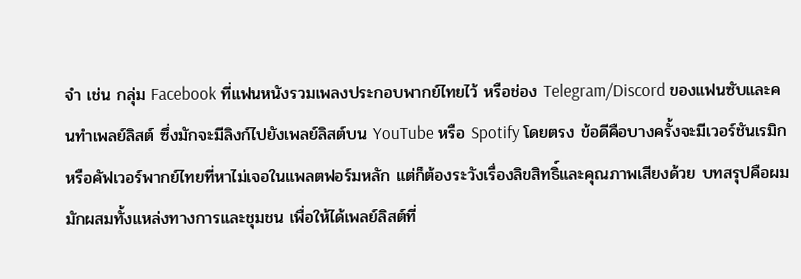จำ เช่น กลุ่ม Facebook ที่แฟนหนังรวมเพลงประกอบพากย์ไทยไว้ หรือช่อง Telegram/Discord ของแฟนซับและคนทำเพลย์ลิสต์ ซึ่งมักจะมีลิงก์ไปยังเพลย์ลิสต์บน YouTube หรือ Spotify โดยตรง ข้อดีคือบางครั้งจะมีเวอร์ชันเรมิกหรือคัฟเวอร์พากย์ไทยที่หาไม่เจอในแพลตฟอร์มหลัก แต่ก็ต้องระวังเรื่องลิขสิทธิ์และคุณภาพเสียงด้วย บทสรุปคือผมมักผสมทั้งแหล่งทางการและชุมชน เพื่อให้ได้เพลย์ลิสต์ที่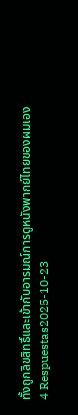ทั้งถูกลิขสิทธิ์และเข้ากับอารมณ์การดูหนังพากย์ไทยของผมเอง
4 Respuestas2025-10-23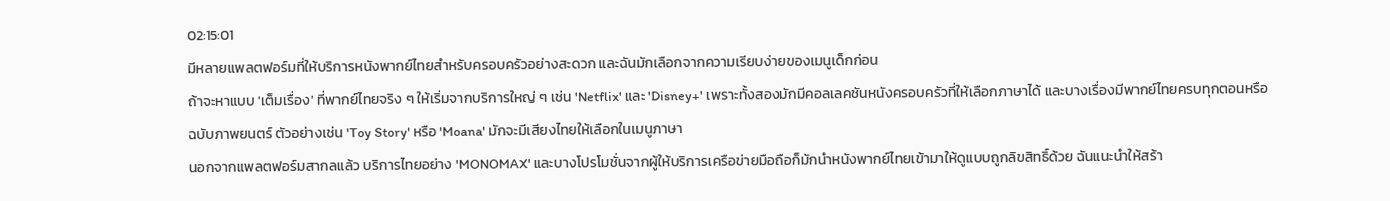02:15:01
มีหลายแพลตฟอร์มที่ให้บริการหนังพากย์ไทยสำหรับครอบครัวอย่างสะดวก และฉันมักเลือกจากความเรียบง่ายของเมนูเด็กก่อน
ถ้าจะหาแบบ 'เต็มเรื่อง' ที่พากย์ไทยจริง ๆ ให้เริ่มจากบริการใหญ่ ๆ เช่น 'Netflix' และ 'Disney+' เพราะทั้งสองมักมีคอลเลคชันหนังครอบครัวที่ให้เลือกภาษาได้ และบางเรื่องมีพากย์ไทยครบทุกตอนหรือฉบับภาพยนตร์ ตัวอย่างเช่น 'Toy Story' หรือ 'Moana' มักจะมีเสียงไทยให้เลือกในเมนูภาษา
นอกจากแพลตฟอร์มสากลแล้ว บริการไทยอย่าง 'MONOMAX' และบางโปรโมชั่นจากผู้ให้บริการเครือข่ายมือถือก็มักนำหนังพากย์ไทยเข้ามาให้ดูแบบถูกลิขสิทธิ์ด้วย ฉันแนะนำให้สร้า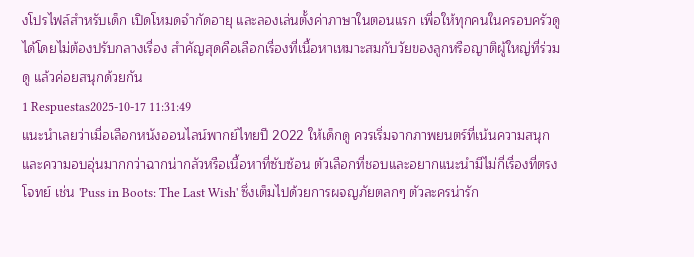งโปรไฟล์สำหรับเด็ก เปิดโหมดจำกัดอายุ และลองเล่นตั้งค่าภาษาในตอนแรก เพื่อให้ทุกคนในครอบครัวดูได้โดยไม่ต้องปรับกลางเรื่อง สำคัญสุดคือเลือกเรื่องที่เนื้อหาเหมาะสมกับวัยของลูกหรือญาติผู้ใหญ่ที่ร่วมดู แล้วค่อยสนุกด้วยกัน
1 Respuestas2025-10-17 11:31:49
แนะนำเลยว่าเมื่อเลือกหนังออนไลน์พากย์ไทยปี 2022 ให้เด็กดู ควรเริ่มจากภาพยนตร์ที่เน้นความสนุกและความอบอุ่นมากกว่าฉากน่ากลัวหรือเนื้อหาที่ซับซ้อน ตัวเลือกที่ชอบและอยากแนะนำมีไม่กี่เรื่องที่ตรงโจทย์ เช่น 'Puss in Boots: The Last Wish' ซึ่งเต็มไปด้วยการผจญภัยตลกๆ ตัวละครน่ารัก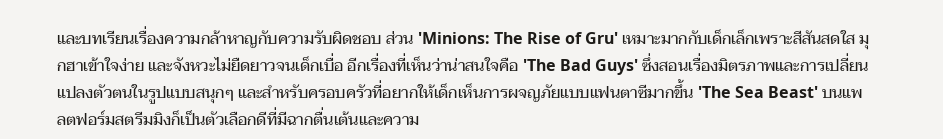และบทเรียนเรื่องความกล้าหาญกับความรับผิดชอบ ส่วน 'Minions: The Rise of Gru' เหมาะมากกับเด็กเล็กเพราะสีสันสดใส มุกฮาเข้าใจง่าย และจังหวะไม่ยืดยาวจนเด็กเบื่อ อีกเรื่องที่เห็นว่าน่าสนใจคือ 'The Bad Guys' ซึ่งสอนเรื่องมิตรภาพและการเปลี่ยนแปลงตัวตนในรูปแบบสนุกๆ และสำหรับครอบครัวที่อยากให้เด็กเห็นการผจญภัยแบบแฟนตาซีมากขึ้น 'The Sea Beast' บนแพลตฟอร์มสตรีมมิงก็เป็นตัวเลือกดีที่มีฉากตื่นเต้นและความ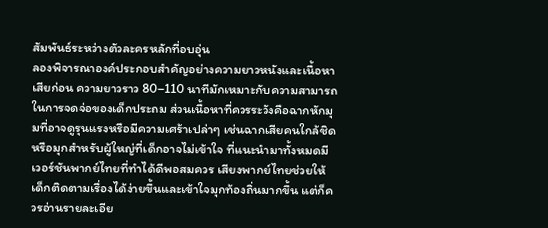สัมพันธ์ระหว่างตัวละครหลักที่อบอุ่น
ลองพิจารณาองค์ประกอบสำคัญอย่างความยาวหนังและเนื้อหาเสียก่อน ความยาวราว 80–110 นาทีมักเหมาะกับความสามารถในการจดจ่อของเด็กประถม ส่วนเนื้อหาที่ควรระวังคือฉากหักมุมที่อาจดูรุนแรงหรือมีความเศร้าเปล่าๆ เช่นฉากเสียคนใกล้ชิด หรือมุกสำหรับผู้ใหญ่ที่เด็กอาจไม่เข้าใจ ที่แนะนำมาทั้งหมดมีเวอร์ชันพากย์ไทยที่ทำได้ดีพอสมควร เสียงพากย์ไทยช่วยให้เด็กติดตามเรื่องได้ง่ายขึ้นและเข้าใจมุกท้องถิ่นมากขึ้น แต่ก็ควรอ่านรายละเอีย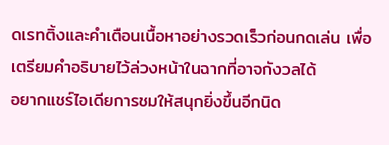ดเรทติ้งและคำเตือนเนื้อหาอย่างรวดเร็วก่อนกดเล่น เพื่อเตรียมคำอธิบายไว้ล่วงหน้าในฉากที่อาจกังวลได้
อยากแชร์ไอเดียการชมให้สนุกยิ่งขึ้นอีกนิด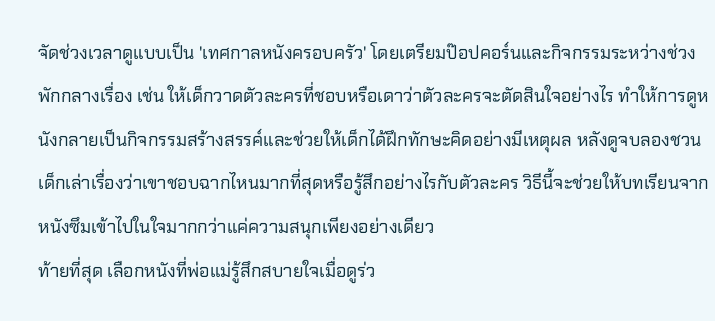จัดช่วงเวลาดูแบบเป็น 'เทศกาลหนังครอบครัว' โดยเตรียมป๊อปคอร์นและกิจกรรมระหว่างช่วงพักกลางเรื่อง เช่น ให้เด็กวาดตัวละครที่ชอบหรือเดาว่าตัวละครจะตัดสินใจอย่างไร ทำให้การดูหนังกลายเป็นกิจกรรมสร้างสรรค์และช่วยให้เด็กได้ฝึกทักษะคิดอย่างมีเหตุผล หลังดูจบลองชวนเด็กเล่าเรื่องว่าเขาชอบฉากไหนมากที่สุดหรือรู้สึกอย่างไรกับตัวละคร วิธีนี้จะช่วยให้บทเรียนจากหนังซึมเข้าไปในใจมากกว่าแค่ความสนุกเพียงอย่างเดียว
ท้ายที่สุด เลือกหนังที่พ่อแม่รู้สึกสบายใจเมื่อดูร่ว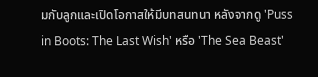มกับลูกและเปิดโอกาสให้มีบทสนทนา หลังจากดู 'Puss in Boots: The Last Wish' หรือ 'The Sea Beast'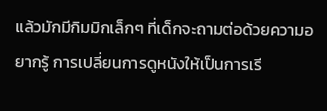แล้วมักมีกิมมิกเล็กๆ ที่เด็กจะถามต่อด้วยความอยากรู้ การเปลี่ยนการดูหนังให้เป็นการเรี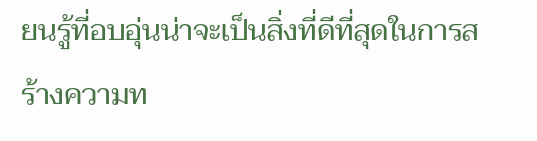ยนรู้ที่อบอุ่นน่าจะเป็นสิ่งที่ดีที่สุดในการสร้างความท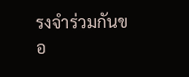รงจำร่วมกันขอ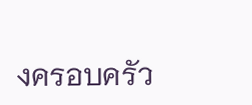งครอบครัว